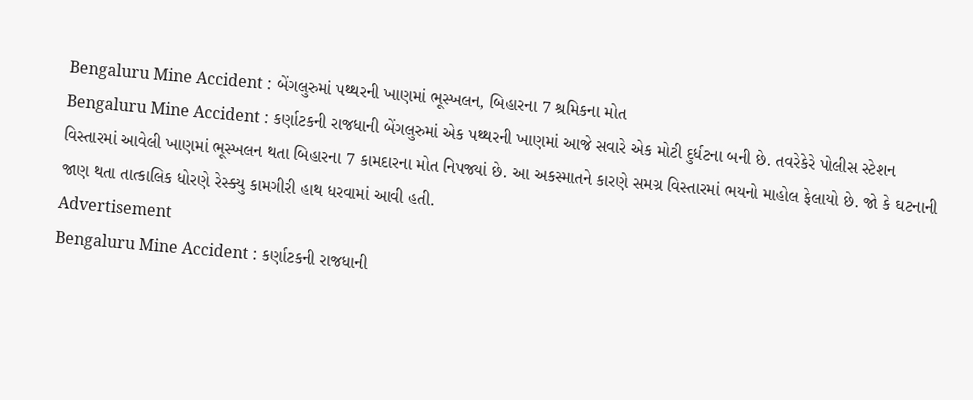Bengaluru Mine Accident : બેંગલુરુમાં પથ્થરની ખાણમાં ભૂસ્ખલન, બિહારના 7 શ્રમિકના મોત
Bengaluru Mine Accident : કર્ણાટકની રાજધાની બેંગલુરુમાં એક પથ્થરની ખાણમાં આજે સવારે એક મોટી દુર્ધટના બની છે. તવરેકેરે પોલીસ સ્ટેશન વિસ્તારમાં આવેલી ખાણમાં ભૂસ્ખલન થતા બિહારના 7 કામદારના મોત નિપજ્યાં છે. આ અકસ્માતને કારણે સમગ્ર વિસ્તારમાં ભયનો માહોલ ફેલાયો છે. જો કે ઘટનાની જાણ થતા તાત્કાલિક ધોરણે રેસ્ક્યુ કામગીરી હાથ ધરવામાં આવી હતી.
Advertisement
Bengaluru Mine Accident : કર્ણાટકની રાજધાની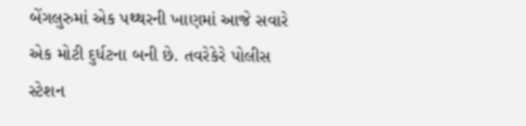બેંગલુરુમાં એક પથ્થરની ખાણમાં આજે સવારે એક મોટી દુર્ધટના બની છે. તવરેકેરે પોલીસ સ્ટેશન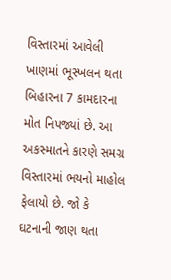વિસ્તારમાં આવેલી ખાણમાં ભૂસ્ખલન થતા બિહારના 7 કામદારના મોત નિપજ્યાં છે. આ અકસ્માતને કારણે સમગ્ર વિસ્તારમાં ભયનો માહોલ ફેલાયો છે. જો કે ઘટનાની જાણ થતા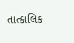તાત્કાલિક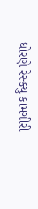ધોરણે રેસ્ક્યુ કામગીરી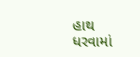હાથ ધરવામાં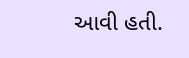આવી હતી.